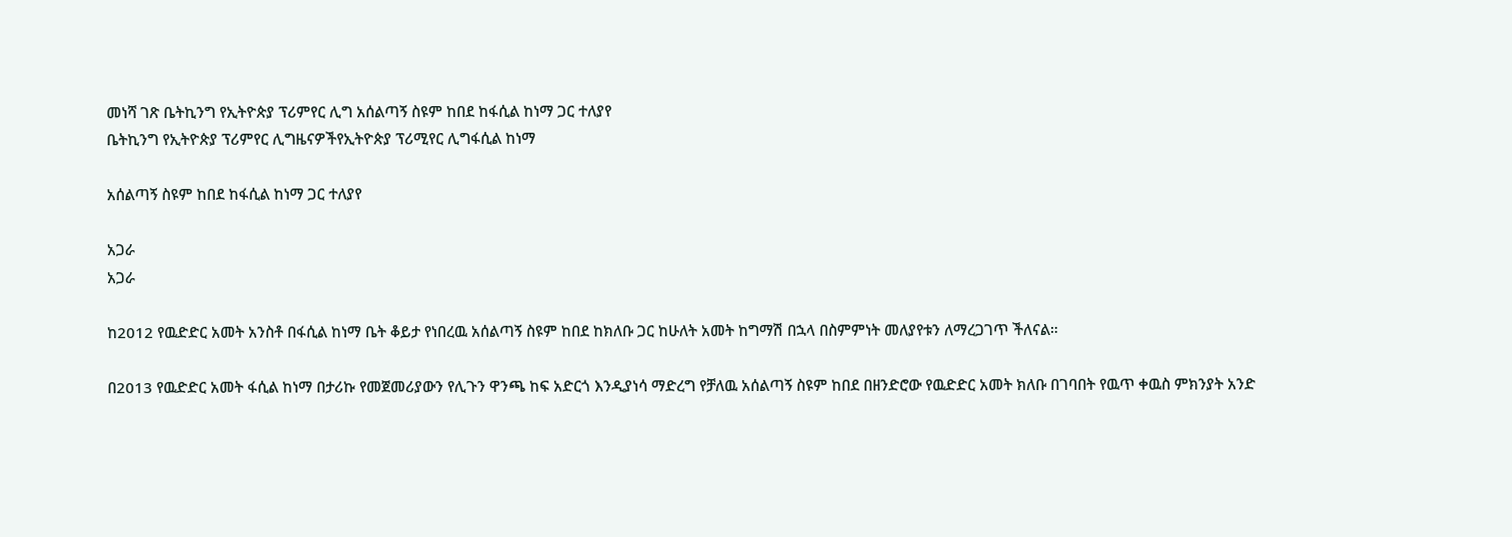መነሻ ገጽ ቤትኪንግ የኢትዮጵያ ፕሪምየር ሊግ አሰልጣኝ ስዩም ከበደ ከፋሲል ከነማ ጋር ተለያየ
ቤትኪንግ የኢትዮጵያ ፕሪምየር ሊግዜናዎችየኢትዮጵያ ፕሪሚየር ሊግፋሲል ከነማ

አሰልጣኝ ስዩም ከበደ ከፋሲል ከነማ ጋር ተለያየ

አጋራ
አጋራ

ከ2012 የዉድድር አመት አንስቶ በፋሲል ከነማ ቤት ቆይታ የነበረዉ አሰልጣኝ ስዩም ከበደ ከክለቡ ጋር ከሁለት አመት ከግማሽ በኋላ በስምምነት መለያየቱን ለማረጋገጥ ችለናል።

በ2013 የዉድድር አመት ፋሲል ከነማ በታሪኩ የመጀመሪያውን የሊጉን ዋንጫ ከፍ አድርጎ እንዲያነሳ ማድረግ የቻለዉ አሰልጣኝ ስዩም ከበደ በዘንድሮው የዉድድር አመት ክለቡ በገባበት የዉጥ ቀዉስ ምክንያት አንድ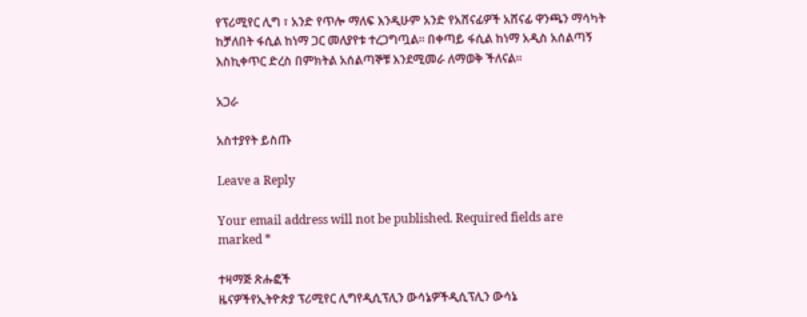የፕሪሚየር ሊግ ፣ አንድ የጥሎ ማለፍ እንዲሁም አንድ የአሸናፊዎች አሸናፊ ዋንጫን ማሳካት ከቻለበት ፋሲል ከነማ ጋር መለያየቱ ተረጋግጧል። በቀጣይ ፋሲል ከነማ አዲስ አሰልጣኝ እስኪቀጥር ድረስ በምክትል አሰልጣኞቹ እንደሚመራ ለማወቅ ችለናል።

አጋራ

አስተያየት ይስጡ

Leave a Reply

Your email address will not be published. Required fields are marked *

ተዛማጅ ጽሑፎች
ዜናዎችየኢትዮጵያ ፕሪሚየር ሊግየዲሲፕሊን ውሳኔዎችዲሲፕሊን ውሳኔ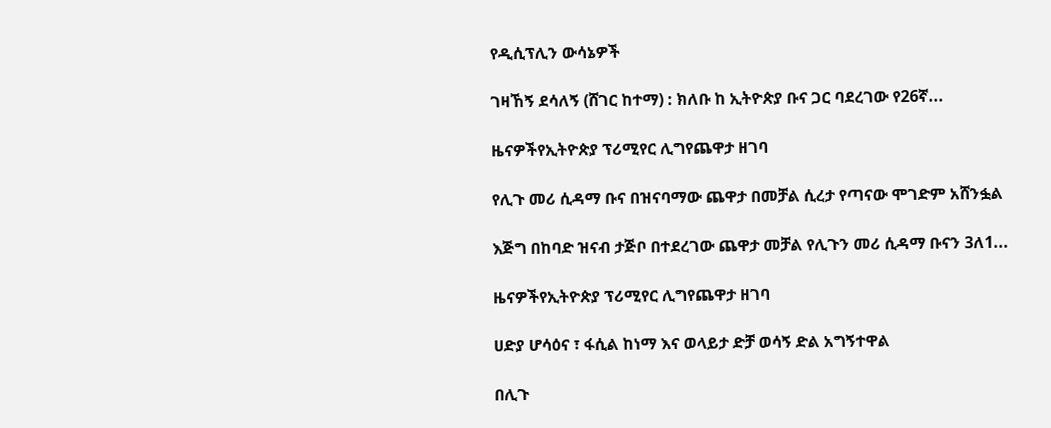የዲሲፕሊን ውሳኔዎች

ገዛኸኝ ደሳለኝ (ሸገር ከተማ) : ክለቡ ከ ኢትዮጵያ ቡና ጋር ባደረገው የ26ኛ...

ዜናዎችየኢትዮጵያ ፕሪሚየር ሊግየጨዋታ ዘገባ

የሊጉ መሪ ሲዳማ ቡና በዝናባማው ጨዋታ በመቻል ሲረታ የጣናው ሞገድም አሸንፏል

እጅግ በከባድ ዝናብ ታጅቦ በተደረገው ጨዋታ መቻል የሊጉን መሪ ሲዳማ ቡናን 3ለ1...

ዜናዎችየኢትዮጵያ ፕሪሚየር ሊግየጨዋታ ዘገባ

ሀድያ ሆሳዕና ፣ ፋሲል ከነማ እና ወላይታ ድቻ ወሳኝ ድል አግኝተዋል

በሊጉ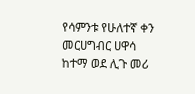የሳምንቱ የሁለተኛ ቀን መርሀግብር ሀዋሳ ከተማ ወደ ሊጉ መሪ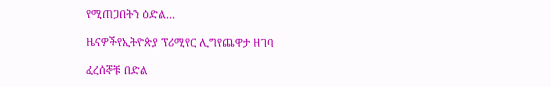የሚጠጋበትን ዕድል...

ዜናዎችየኢትዮጵያ ፕሪሚየር ሊግየጨዋታ ዘገባ

ፈረሰኞቹ በድል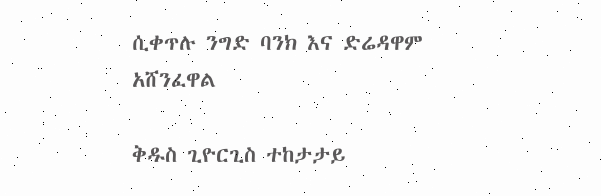ሲቀጥሉ ንግድ ባንክ እና ድሬዳዋም አሸንፈዋል

ቅዱስ ጊዮርጊስ ተከታታይ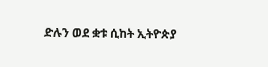ድሉን ወደ ቋቱ ሲከት ኢትዮጵያ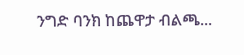ንግድ ባንክ ከጨዋታ ብልጫ...